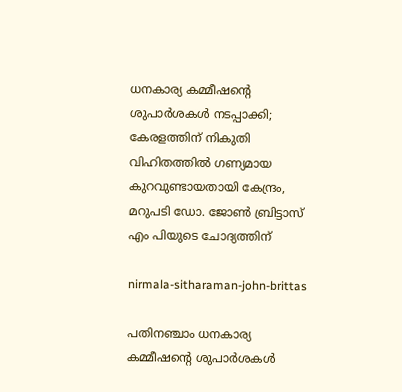ധനകാര്യ കമ്മീഷൻ്റെ ശുപാര്‍ശകള്‍ നടപ്പാക്കി; കേരളത്തിന് നികുതി വിഹിതത്തില്‍ ഗണ്യമായ കുറവുണ്ടായതായി കേന്ദ്രം, മറുപടി ഡോ. ജോൺ ബ്രിട്ടാസ് എം പിയുടെ ചോദ്യത്തിന്

nirmala-sitharaman-john-brittas

പതിനഞ്ചാം ധനകാര്യ കമ്മീഷന്റെ ശുപാര്‍ശകള്‍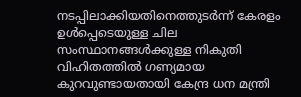നടപ്പിലാക്കിയതിനെത്തുടര്‍ന്ന് കേരളം ഉള്‍പ്പെടെയുള്ള ചില സംസ്ഥാനങ്ങള്‍ക്കുള്ള നികുതി വിഹിതത്തില്‍ ഗണ്യമായ കുറവുണ്ടായതായി കേന്ദ്ര ധന മന്ത്രി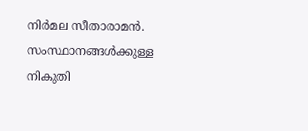നിര്‍മല സീതാരാമന്‍. സംസ്ഥാനങ്ങള്‍ക്കുള്ള നികുതി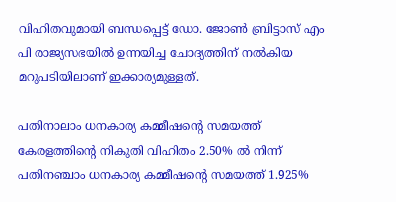വിഹിതവുമായി ബന്ധപ്പെട്ട് ഡോ. ജോണ്‍ ബ്രിട്ടാസ് എം പി രാജ്യസഭയില്‍ ഉന്നയിച്ച ചോദ്യത്തിന് നൽകിയ മറുപടിയിലാണ് ഇക്കാര്യമുള്ളത്.

പതിനാലാം ധനകാര്യ കമ്മീഷന്റെ സമയത്ത് കേരളത്തിന്റെ നികുതി വിഹിതം 2.50% ല്‍ നിന്ന് പതിനഞ്ചാം ധനകാര്യ കമ്മീഷന്റെ സമയത്ത് 1.925%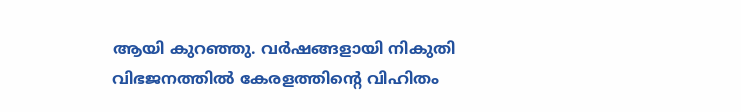ആയി കുറഞ്ഞു. വര്‍ഷങ്ങളായി നികുതി വിഭജനത്തില്‍ കേരളത്തിന്റെ വിഹിതം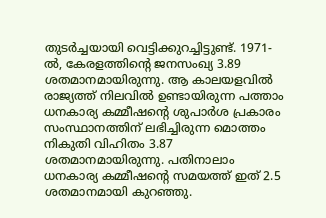തുടര്‍ച്ചയായി വെട്ടിക്കുറച്ചിട്ടുണ്ട്. 1971-ല്‍, കേരളത്തിന്റെ ജനസംഖ്യ 3.89 ശതമാനമായിരുന്നു. ആ കാലയളവില്‍ രാജ്യത്ത് നിലവില്‍ ഉണ്ടായിരുന്ന പത്താം ധനകാര്യ കമ്മീഷന്റെ ശുപാര്‍ശ പ്രകാരം സംസ്ഥാനത്തിന് ലഭിച്ചിരുന്ന മൊത്തം നികുതി വിഹിതം 3.87 ശതമാനമായിരുന്നു. പതിനാലാം ധനകാര്യ കമ്മീഷന്റെ സമയത്ത് ഇത് 2.5 ശതമാനമായി കുറഞ്ഞു.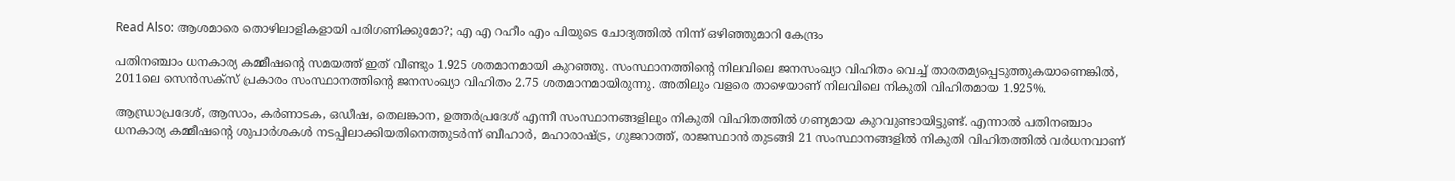Read Also: ആശമാരെ തൊഴിലാളികളായി പരിഗണിക്കുമോ?; എ എ റഹീം എം പിയുടെ ചോദ്യത്തില്‍ നിന്ന് ഒഴിഞ്ഞുമാറി കേന്ദ്രം

പതിനഞ്ചാം ധനകാര്യ കമ്മീഷന്റെ സമയത്ത് ഇത് വീണ്ടും 1.925 ശതമാനമായി കുറഞ്ഞു. സംസ്ഥാനത്തിന്റെ നിലവിലെ ജനസംഖ്യാ വിഹിതം വെച്ച് താരതമ്യപ്പെടുത്തുകയാണെങ്കില്‍, 2011ലെ സെന്‍സക്‌സ് പ്രകാരം സംസ്ഥാനത്തിന്റെ ജനസംഖ്യാ വിഹിതം 2.75 ശതമാനമായിരുന്നു. അതിലും വളരെ താഴെയാണ് നിലവിലെ നികുതി വിഹിതമായ 1.925%.

ആന്ധ്രാപ്രദേശ്, ആസാം, കര്‍ണാടക, ഒഡീഷ, തെലങ്കാന, ഉത്തര്‍പ്രദേശ് എന്നീ സംസ്ഥാനങ്ങളിലും നികുതി വിഹിതത്തില്‍ ഗണ്യമായ കുറവുണ്ടായിട്ടുണ്ട്. എന്നാല്‍ പതിനഞ്ചാം ധനകാര്യ കമ്മീഷന്റെ ശുപാര്‍ശകള്‍ നടപ്പിലാക്കിയതിനെത്തുടര്‍ന്ന് ബീഹാര്‍, മഹാരാഷ്ട്ര, ഗുജറാത്ത്, രാജസ്ഥാന്‍ തുടങ്ങി 21 സംസ്ഥാനങ്ങളില്‍ നികുതി വിഹിതത്തില്‍ വര്‍ധനവാണ്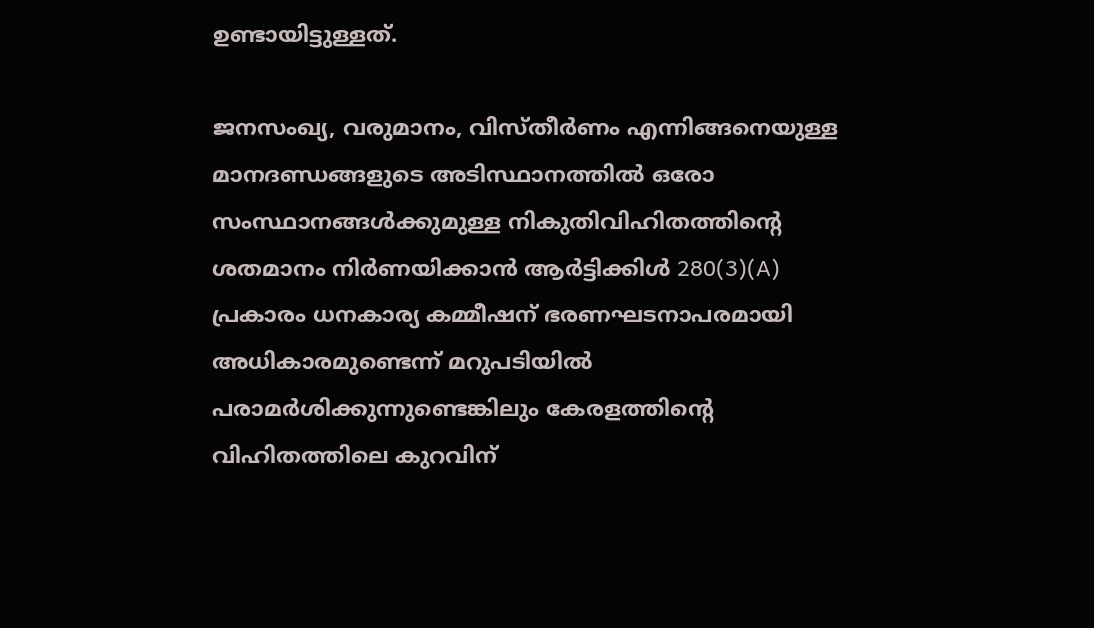ഉണ്ടായിട്ടുള്ളത്.

ജനസംഖ്യ, വരുമാനം, വിസ്തീര്‍ണം എന്നിങ്ങനെയുള്ള മാനദണ്ഡങ്ങളുടെ അടിസ്ഥാനത്തില്‍ ഒരോ സംസ്ഥാനങ്ങള്‍ക്കുമുള്ള നികുതിവിഹിതത്തിന്റെ ശതമാനം നിര്‍ണയിക്കാന്‍ ആര്‍ട്ടിക്കിള്‍ 280(3)(A) പ്രകാരം ധനകാര്യ കമ്മീഷന് ഭരണഘടനാപരമായി അധികാരമുണ്ടെന്ന് മറുപടിയില്‍ പരാമര്‍ശിക്കുന്നുണ്ടെങ്കിലും കേരളത്തിന്റെ വിഹിതത്തിലെ കുറവിന്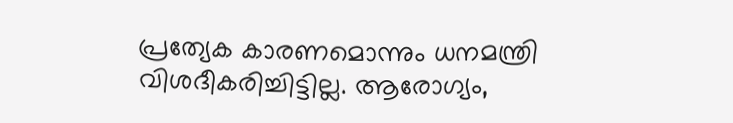പ്രത്യേക കാരണമൊന്നും ധനമന്ത്രി വിശദീകരിച്ചിട്ടില്ല. ആരോഗ്യം,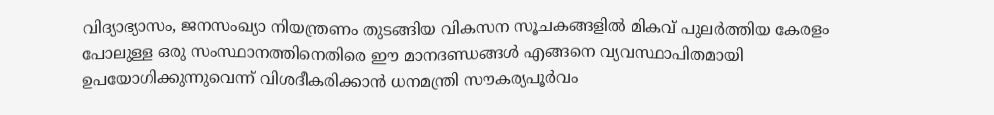വിദ്യാഭ്യാസം, ജനസംഖ്യാ നിയന്ത്രണം തുടങ്ങിയ വികസന സൂചകങ്ങളില്‍ മികവ് പുലര്‍ത്തിയ കേരളം പോലുള്ള ഒരു സംസ്ഥാനത്തിനെതിരെ ഈ മാനദണ്ഡങ്ങള്‍ എങ്ങനെ വ്യവസ്ഥാപിതമായി ഉപയോഗിക്കുന്നുവെന്ന് വിശദീകരിക്കാന്‍ ധനമന്ത്രി സൗകര്യപൂര്‍വം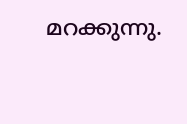മറക്കുന്നു.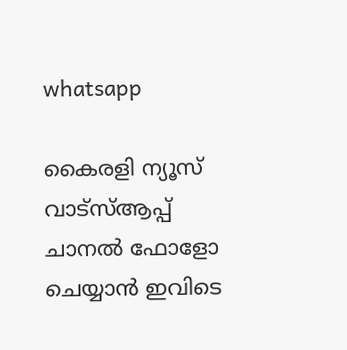whatsapp

കൈരളി ന്യൂസ് വാട്‌സ്ആപ്പ് ചാനല്‍ ഫോളോ ചെയ്യാന്‍ ഇവിടെ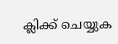ക്ലിക്ക് ചെയ്യുക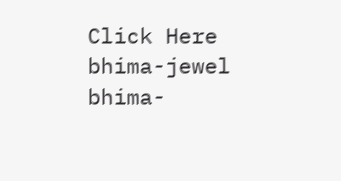Click Here
bhima-jewel
bhima-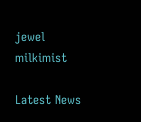jewel
milkimist

Latest News